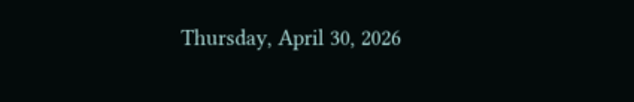Thursday, April 30, 2026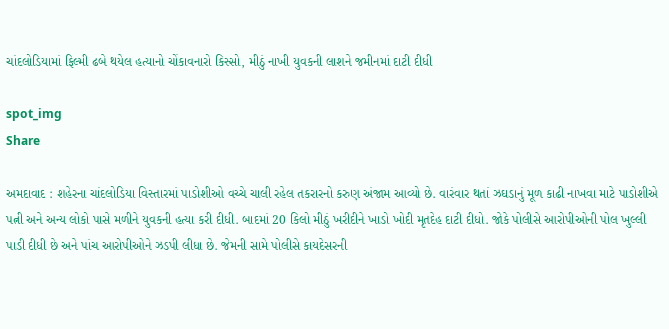ચાંદલોડિયામાં ફિલ્મી ઢબે થયેલ હત્યાનો ચોંકાવનારો કિસ્સો, મીઠું નાખી યુવકની લાશને જમીનમાં દાટી દીધી

spot_img
Share

અમદાવાદ : શહેરના ચાંદલોડિયા વિસ્તારમાં પાડોશીઓ વચ્ચે ચાલી રહેલ તકરારનો કરુણ અંજામ આવ્યો છે. વારંવાર થતાં ઝઘડાનું મૂળ કાઢી નાખવા માટે પાડોશીએ પત્ની અને અન્ય લોકો પાસે મળીને યુવકની હત્યા કરી દીધી. બાદમાં 20 કિલો મીઠું ખરીદીને ખાડો ખોદી મૃતદેહ દાટી દીધો. જોકે પોલીસે આરોપીઓની પોલ ખુલ્લી પાડી દીધી છે અને પાંચ આરોપીઓને ઝડપી લીધા છે. જેમની સામે પોલીસે કાયદેસરની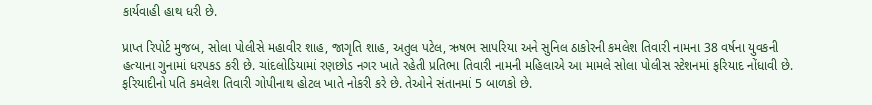કાર્યવાહી હાથ ધરી છે.

પ્રાપ્ત રિપોર્ટ મુજબ, સોલા પોલીસે મહાવીર શાહ, જાગૃતિ શાહ, અતુલ પટેલ, ઋષભ સાપરિયા અને સુનિલ ઠાકોરની કમલેશ તિવારી નામના 38 વર્ષના યુવકની હત્યાના ગુનામાં ધરપકડ કરી છે. ચાંદલોડિયામાં રણછોડ નગર ખાતે રહેતી પ્રતિભા તિવારી નામની મહિલાએ આ મામલે સોલા પોલીસ સ્ટેશનમાં ફરિયાદ નોંધાવી છે. ફરિયાદીનો પતિ કમલેશ તિવારી ગોપીનાથ હોટલ ખાતે નોકરી કરે છે. તેઓને સંતાનમાં 5 બાળકો છે.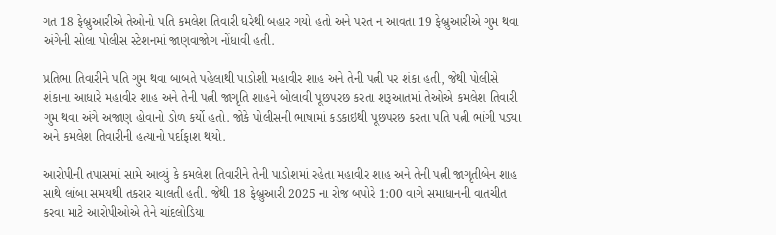ગત 18 ફેબ્રુઆરીએ તેઓનો પતિ કમલેશ તિવારી ઘરેથી બહાર ગયો હતો અને પરત ન આવતા 19 ફેબ્રુઆરીએ ગુમ થવા અંગેની સોલા પોલીસ સ્ટેશનમાં જાણવાજોગ નોંધાવી હતી.

પ્રતિભા તિવારીને પતિ ગુમ થવા બાબતે પહેલાથી પાડોશી મહાવીર શાહ અને તેની પત્ની પર શંકા હતી, જેથી પોલીસે શંકાના આધારે મહાવીર શાહ અને તેની પત્ની જાગૃતિ શાહને બોલાવી પૂછપરછ કરતા શરૂઆતમાં તેઓએ કમલેશ તિવારી ગુમ થવા અંગે અજાણ હોવાનો ડોળ કર્યો હતો. જોકે પોલીસની ભાષામાં કડકાઇથી પૂછપરછ કરતા પતિ પત્ની ભાંગી પડ્યા અને કમલેશ તિવારીની હત્યાનો પર્દાફાશ થયો.

આરોપીની તપાસમાં સામે આવ્યું કે કમલેશ તિવારીને તેની પાડોશમાં રહેતા મહાવીર શાહ અને તેની પત્ની જાગૃતીબેન શાહ સાથે લાંબા સમયથી તકરાર ચાલતી હતી. જેથી 18 ફેબ્રુઆરી 2025 ના રોજ બપોરે 1:00 વાગે સમાધાનની વાતચીત કરવા માટે આરોપીઓએ તેને ચાંદલોડિયા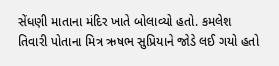સેંધણી માતાના મંદિર ખાતે બોલાવ્યો હતો. કમલેશ તિવારી પોતાના મિત્ર ઋષભ સુપ્રિયાને જોડે લઈ ગયો હતો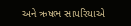અને ઋષભ સાપરિયાએ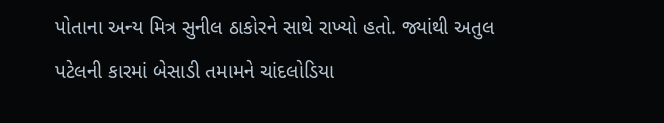પોતાના અન્ય મિત્ર સુનીલ ઠાકોરને સાથે રાખ્યો હતો. જ્યાંથી અતુલ પટેલની કારમાં બેસાડી તમામને ચાંદલોડિયા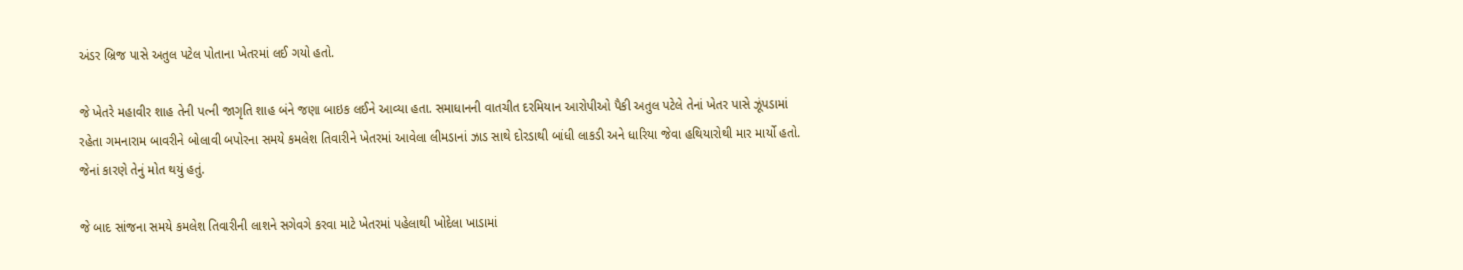અંડર બ્રિજ પાસે અતુલ પટેલ પોતાના ખેતરમાં લઈ ગયો હતો.

જે ખેતરે મહાવીર શાહ તેની પત્ની જાગૃતિ શાહ બંને જણા બાઇક લઈને આવ્યા હતા. સમાધાનની વાતચીત દરમિયાન આરોપીઓ પૈકી અતુલ પટેલે તેનાં ખેતર પાસે ઝૂંપડામાં રહેતા ગમનારામ બાવરીને બોલાવી બપોરના સમયે કમલેશ તિવારીને ખેતરમાં આવેલા લીમડાનાં ઝાડ સાથે દોરડાથી બાંધી લાકડી અને ધારિયા જેવા હથિયારોથી માર માર્યો હતો. જેનાં કારણે તેનું મોત થયું હતું.

જે બાદ સાંજના સમયે કમલેશ તિવારીની લાશને સગેવગે કરવા માટે ખેતરમાં પહેલાથી ખોદેલા ખાડામાં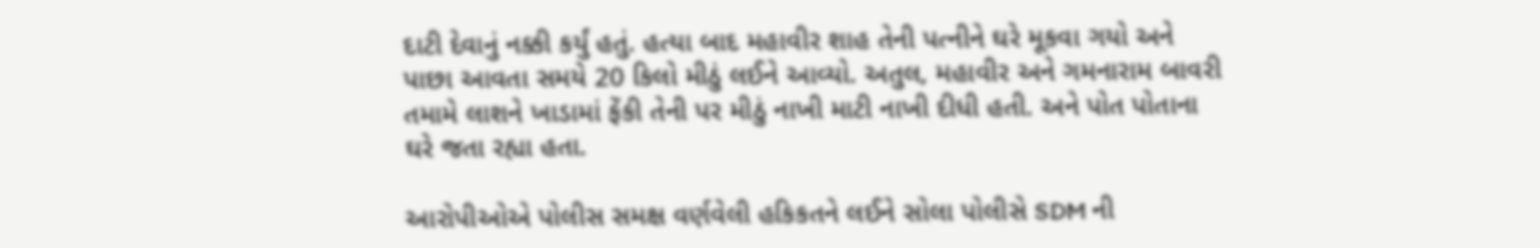દાટી દેવાનું નક્કી કર્યું હતું. હત્યા બાદ મહાવીર શાહ તેની પત્નીને ઘરે મૂકવા ગયો અને પાછા આવતા સમયે 20 કિલો મીઠું લઈને આવ્યો. અતુલ, મહાવીર અને ગમનારામ બાવરી તમામે લાશને ખાડામાં ફેંકી તેની પર મીઠું નાખી માટી નાખી દીધી હતી. અને પોત પોતાના ઘરે જતા રહ્યા હતા.

આરોપીઓએ પોલીસ સમક્ષ વર્ણવેલી હકિકતને લઈને સોલા પોલીસે SDM ની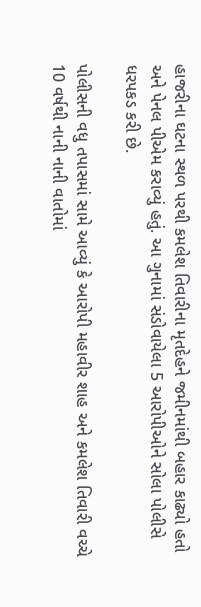હાજરીના ઘટના સ્થળ પરથી કમલેશ તિવારીના મૃતદેહને જમીનમાંથી બહાર કાઢ્યો હતો અને પેનલ પીએમ કરાવ્યું હતું. આ ગુનામાં સંડોવાયેલા 5 આરોપીઓને સોલા પોલીસે ધરપકડ કરી છે.

પોલીસની વધુ તપાસમાં સામે આવ્યું કે આરોપી મહાવીર શાહ અને કમલેશ તિવારી વચ્ચે 10 વર્ષથી નાની નાની વાતોમાં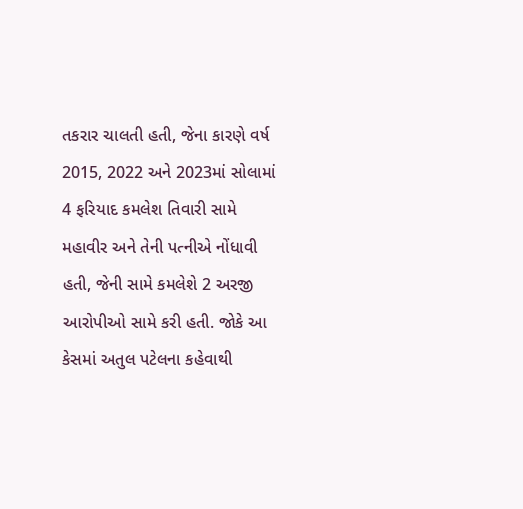તકરાર ચાલતી હતી, જેના કારણે વર્ષ 2015, 2022 અને 2023માં સોલામાં 4 ફરિયાદ કમલેશ તિવારી સામે મહાવીર અને તેની પત્નીએ નોંધાવી હતી, જેની સામે કમલેશે 2 અરજી આરોપીઓ સામે કરી હતી. જોકે આ કેસમાં અતુલ પટેલના કહેવાથી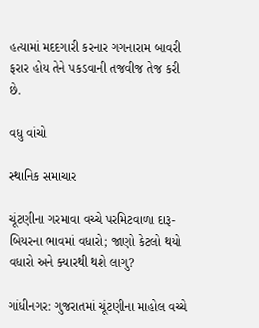હત્યામાં મદદગારી કરનાર ગગનારામ બાવરી ફરાર હોય તેને પકડવાની તજવીજ તેજ કરી છે.

વધુ વાંચો

સ્થાનિક સમાચાર

ચૂંટણીના ગરમાવા વચ્ચે પરમિટવાળા દારૂ-બિયરના ભાવમાં વધારો; જાણો કેટલો થયો વધારો અને ક્યારથી થશે લાગુ?

ગાંધીનગર: ગુજરાતમાં ચૂંટણીના માહોલ વચ્ચે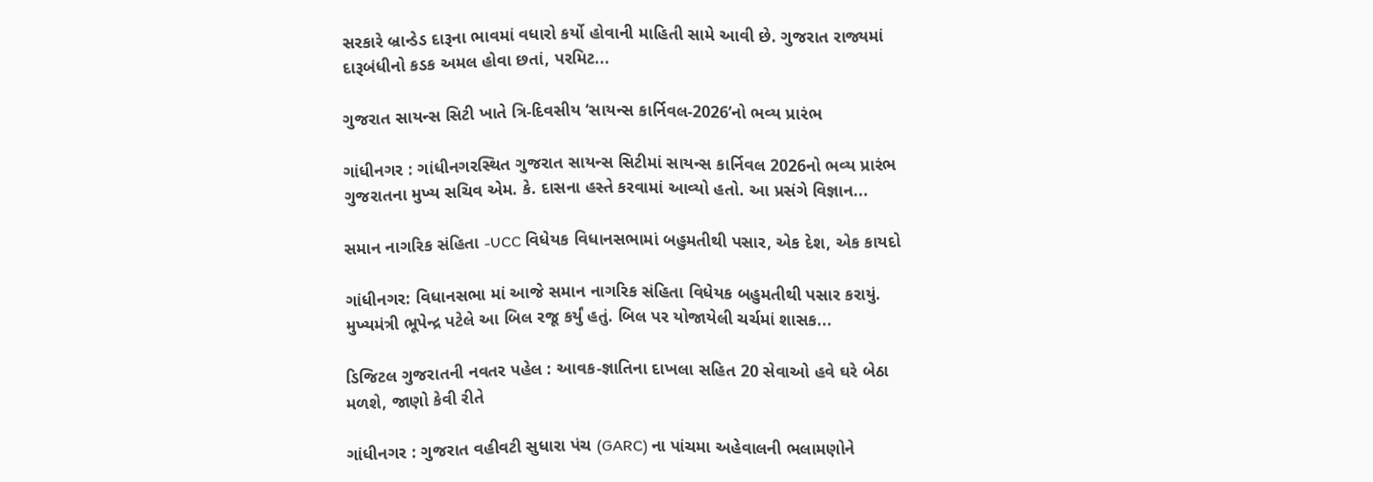સરકારે બ્રાન્ડેડ દારૂના ભાવમાં વધારો કર્યો હોવાની માહિતી સામે આવી છે. ગુજરાત રાજ્યમાં દારૂબંધીનો કડક અમલ હોવા છતાં, પરમિટ...

ગુજરાત સાયન્સ સિટી ખાતે ત્રિ-દિવસીય ‘સાયન્સ કાર્નિવલ-2026’નો ભવ્ય પ્રારંભ

ગાંધીનગર : ગાંધીનગરસ્થિત ગુજરાત સાયન્સ સિટીમાં સાયન્સ કાર્નિવલ 2026નો ભવ્ય પ્રારંભ ગુજરાતના મુખ્ય સચિવ એમ. કે. દાસના હસ્તે કરવામાં આવ્યો હતો. આ પ્રસંગે વિજ્ઞાન...

સમાન નાગરિક સંહિતા -UCC વિધેયક વિધાનસભામાં બહુમતીથી પસાર, એક દેશ, એક કાયદો

ગાંધીનગર: વિધાનસભા માં આજે સમાન નાગરિક સંહિતા વિધેયક બહુમતીથી પસાર કરાયું. મુખ્યમંત્રી ભૂપેન્દ્ર પટેલે આ બિલ રજૂ કર્યું હતું. બિલ પર યોજાયેલી ચર્ચમાં શાસક...

ડિજિટલ ગુજરાતની નવતર પહેલ : આવક-જ્ઞાતિના દાખલા સહિત 20 સેવાઓ હવે ઘરે બેઠા મળશે, જાણો કેવી રીતે

ગાંધીનગર : ગુજરાત વહીવટી સુધારા પંચ (GARC) ના પાંચમા અહેવાલની ભલામણોને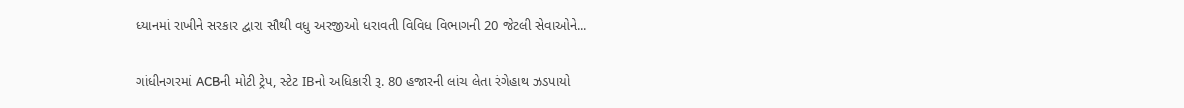ધ્યાનમાં રાખીને સરકાર દ્વારા સૌથી વધુ અરજીઓ ધરાવતી વિવિધ વિભાગની 20 જેટલી સેવાઓને...

ગાંધીનગરમાં ACBની મોટી ટ્રેપ, સ્ટેટ IBનો અધિકારી રૂ. 80 હજારની લાંચ લેતા રંગેહાથ ઝડપાયો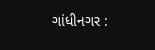ગાંધીનગર :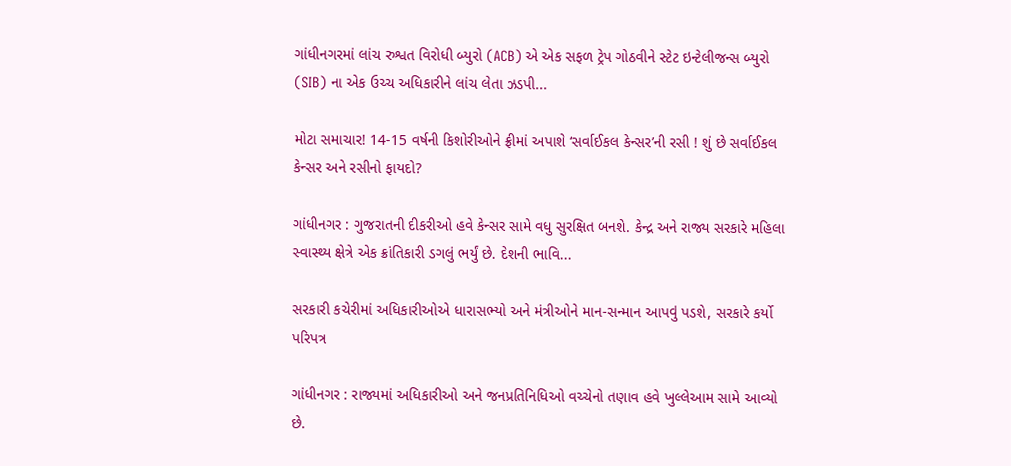ગાંધીનગરમાં લાંચ રુશ્વત વિરોધી બ્યુરો (ACB) એ એક સફળ ટ્રેપ ગોઠવીને સ્ટેટ ઇન્ટેલીજન્સ બ્યુરો (SIB) ના એક ઉચ્ચ અધિકારીને લાંચ લેતા ઝડપી...

મોટા સમાચાર! 14-15 વર્ષની કિશોરીઓને ફ્રીમાં અપાશે ‘સર્વાઈકલ કેન્સર’ની રસી ! શું છે સર્વાઈકલ કેન્સર અને રસીનો ફાયદો?

ગાંધીનગર : ગુજરાતની દીકરીઓ હવે કેન્સર સામે વધુ સુરક્ષિત બનશે. કેન્દ્ર અને રાજ્ય સરકારે મહિલા સ્વાસ્થ્ય ક્ષેત્રે એક ક્રાંતિકારી ડગલું ભર્યું છે. દેશની ભાવિ...

સરકારી કચેરીમાં અધિકારીઓએ ધારાસભ્યો અને મંત્રીઓને માન-સન્માન આપવું પડશે, સરકારે કર્યો પરિપત્ર

ગાંધીનગર : રાજ્યમાં અધિકારીઓ અને જનપ્રતિનિધિઓ વચ્ચેનો તણાવ હવે ખુલ્લેઆમ સામે આવ્યો છે.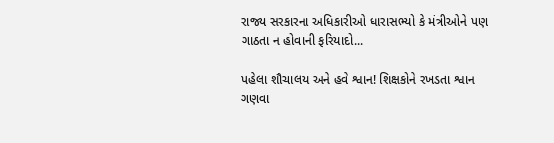રાજ્ય સરકારના અધિકારીઓ ધારાસભ્યો કે મંત્રીઓને પણ ગાઠતા ન હોવાની ફરિયાદો...

પહેલા શૌચાલય અને હવે શ્વાન! શિક્ષકોને રખડતા શ્વાન ગણવા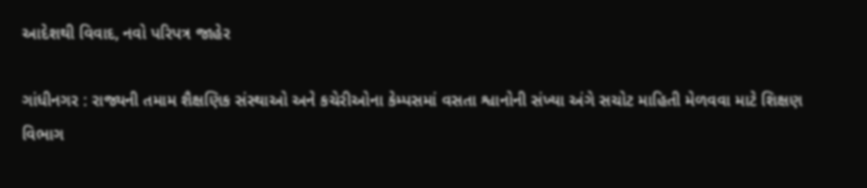આદેશથી વિવાદ, નવો પરિપત્ર જાહેર

ગાંધીનગર : રાજ્યની તમામ શૈક્ષણિક સંસ્થાઓ અને કચેરીઓના કેમ્પસમાં વસતા શ્વાનોની સંખ્યા અંગે સચોટ માહિતી મેળવવા માટે શિક્ષણ વિભાગ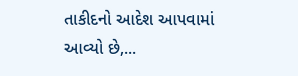તાકીદનો આદેશ આપવામાં આવ્યો છે,...